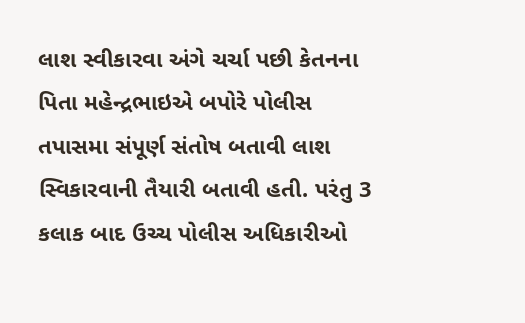લાશ સ્વીકારવા અંગે ચર્ચા પછી કેતનના પિતા મહેન્દ્રભાઇએ બપોરે પોલીસ તપાસમા સંપૂર્ણ સંતોષ બતાવી લાશ સ્વિકારવાની તૈયારી બતાવી હતી. પરંતુ 3 કલાક બાદ ઉચ્ચ પોલીસ અધિકારીઓ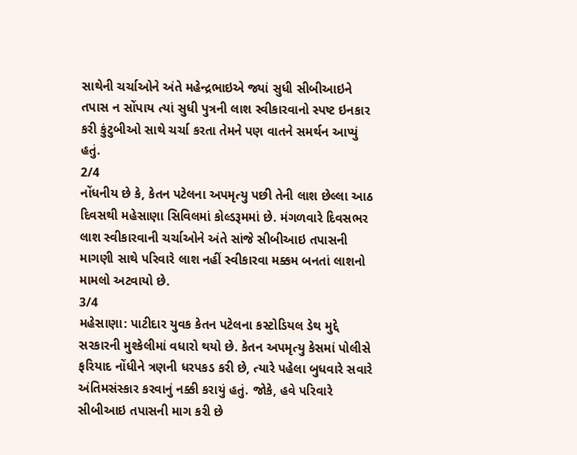સાથેની ચર્ચાઓને અંતે મહેન્દ્રભાઇએ જ્યાં સુધી સીબીઆઇને તપાસ ન સોંપાય ત્યાં સુધી પુત્રની લાશ સ્વીકારવાનો સ્પષ્ટ ઇનકાર કરી કુંટુબીઓ સાથે ચર્ચા કરતા તેમને પણ વાતને સમર્થન આપ્યું હતું.
2/4
નોંધનીય છે કે, કેતન પટેલના અપમૃત્યુ પછી તેની લાશ છેલ્લા આઠ દિવસથી મહેસાણા સિવિલમાં કોલ્ડરૂમમાં છે. મંગળવારે દિવસભર લાશ સ્વીકારવાની ચર્ચાઓને અંતે સાંજે સીબીઆઇ તપાસની માગણી સાથે પરિવારે લાશ નહીં સ્વીકારવા મક્કમ બનતાં લાશનો મામલો અટવાયો છે.
3/4
મહેસાણા: પાટીદાર યુવક કેતન પટેલના કસ્ટોડિયલ ડેથ મુદ્દે સરકારની મુશ્કેલીમાં વધારો થયો છે. કેતન અપમૃત્યુ કેસમાં પોલીસે ફરિયાદ નોંધીને ત્રણની ધરપકડ કરી છે, ત્યારે પહેલા બુધવારે સવારે અંતિમસંસ્કાર કરવાનું નક્કી કરાયું હતું. જોકે, હવે પરિવારે સીબીઆઇ તપાસની માગ કરી છે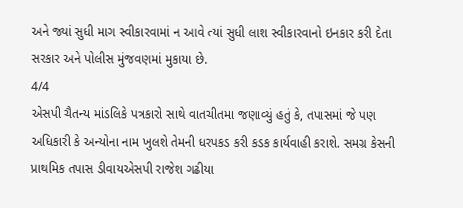અને જ્યાં સુધી માગ સ્વીકારવામાં ન આવે ત્યાં સુધી લાશ સ્વીકારવાનો ઇનકાર કરી દેતા સરકાર અને પોલીસ મુંજવણમાં મુકાયા છે.
4/4
એસપી ચૈતન્ય માંડલિકે પત્રકારો સાથે વાતચીતમા જણાવ્યું હતું કે, તપાસમાં જે પણ અધિકારી કે અન્યોના નામ ખુલશે તેમની ધરપકડ કરી કડક કાર્યવાહી કરાશે. સમગ્ર કેસની પ્રાથમિક તપાસ ડીવાયએસપી રાજેશ ગઢીયા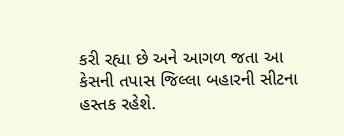કરી રહ્યા છે અને આગળ જતા આ કેસની તપાસ જિલ્લા બહારની સીટના હસ્તક રહેશે.